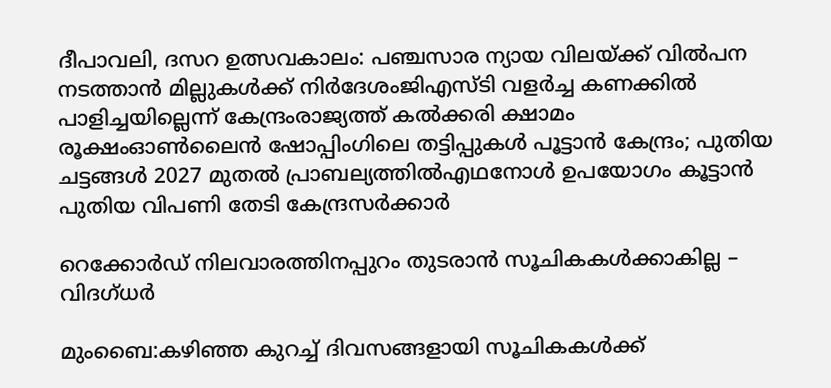ദീപാവലി, ദസറ ഉത്സവകാലം: പഞ്ചസാര ന്യായ വിലയ്ക്ക് വിൽപന നടത്താൻ മില്ലുകൾക്ക് നിർദേശംജിഎസ്ടി വളര്‍ച്ച കണക്കില്‍ പാളിച്ചയില്ലെന്ന് കേന്ദ്രംരാജ്യത്ത് കൽക്കരി ക്ഷാമം രൂക്ഷംഓൺലൈൻ ഷോപ്പിംഗിലെ തട്ടിപ്പുകൾ പൂട്ടാൻ കേന്ദ്രം; പുതിയ ചട്ടങ്ങൾ 2027 മുതൽ പ്രാബല്യത്തിൽഎഥനോള്‍ ഉപയോഗം കൂട്ടാൻ പുതിയ വിപണി തേടി കേന്ദ്രസർക്കാർ

റെക്കോര്‍ഡ് നിലവാരത്തിനപ്പുറം തുടരാന്‍ സൂചികകള്‍ക്കാകില്ല – വിദഗ്ധര്‍

മുംബൈ:കഴിഞ്ഞ കുറച്ച് ദിവസങ്ങളായി സൂചികകള്‍ക്ക്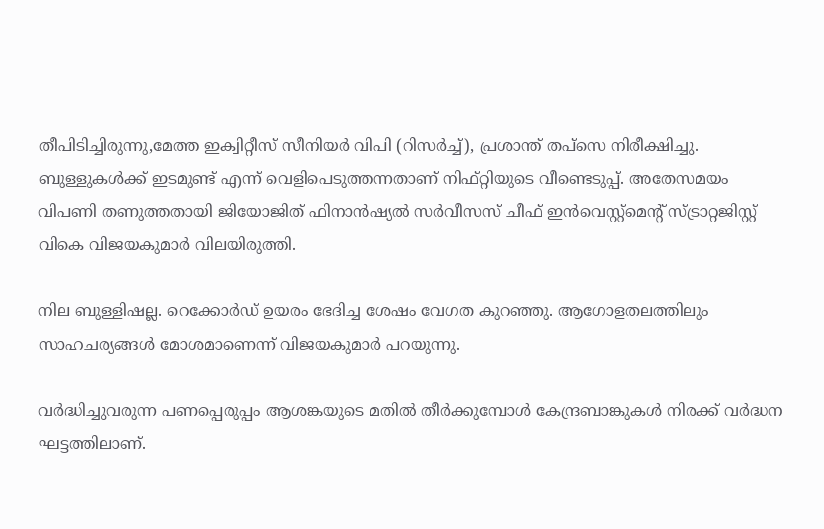തീപിടിച്ചിരുന്നു,മേത്ത ഇക്വിറ്റീസ് സീനിയര്‍ വിപി (റിസര്‍ച്ച്), പ്രശാന്ത് തപ്‌സെ നിരീക്ഷിച്ചു. ബുള്ളുകള്‍ക്ക് ഇടമുണ്ട് എന്ന് വെളിപെടുത്തന്നതാണ് നിഫ്റ്റിയുടെ വീണ്ടെടുപ്പ്. അതേസമയം വിപണി തണുത്തതായി ജിയോജിത് ഫിനാന്‍ഷ്യല്‍ സര്‍വീസസ് ചീഫ് ഇന്‍വെസ്റ്റ്‌മെന്റ് സ്ട്രാറ്റജിസ്റ്റ് വികെ വിജയകുമാര്‍ വിലയിരുത്തി.

നില ബുള്ളിഷല്ല. റെക്കോര്‍ഡ് ഉയരം ഭേദിച്ച ശേഷം വേഗത കുറഞ്ഞു. ആഗോളതലത്തിലും സാഹചര്യങ്ങള്‍ മോശമാണെന്ന് വിജയകുമാര്‍ പറയുന്നു.

വര്‍ദ്ധിച്ചുവരുന്ന പണപ്പെരുപ്പം ആശങ്കയുടെ മതില്‍ തീര്‍ക്കുമ്പോള്‍ കേന്ദ്രബാങ്കുകള്‍ നിരക്ക് വര്‍ദ്ധന ഘട്ടത്തിലാണ്.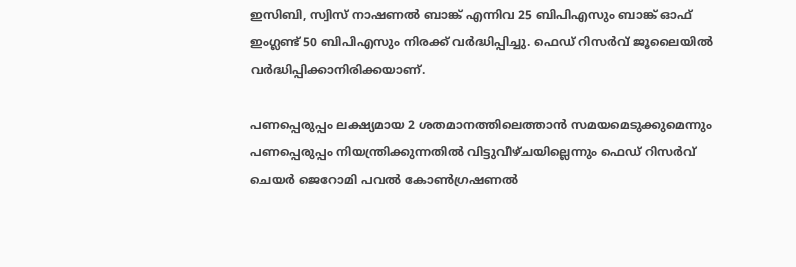ഇസിബി, സ്വിസ് നാഷണല്‍ ബാങ്ക് എന്നിവ 25 ബിപിഎസും ബാങ്ക് ഓഫ് ഇംഗ്ലണ്ട് 50 ബിപിഎസും നിരക്ക് വര്‍ദ്ധിപ്പിച്ചു. ഫെഡ് റിസര്‍വ് ജൂലൈയില്‍ വര്‍ദ്ധിപ്പിക്കാനിരിക്കയാണ്.

പണപ്പെരുപ്പം ലക്ഷ്യമായ 2 ശതമാനത്തിലെത്താന്‍ സമയമെടുക്കുമെന്നും പണപ്പെരുപ്പം നിയന്ത്രിക്കുന്നതില്‍ വിട്ടുവീഴ്ചയില്ലെന്നും ഫെഡ് റിസര്‍വ് ചെയര്‍ ജെറോമി പവല്‍ കോണ്‍ഗ്രഷണല്‍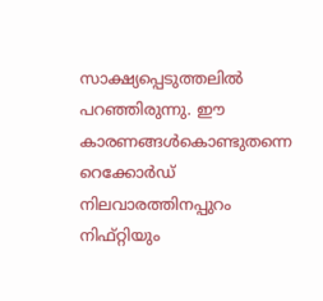സാക്ഷ്യപ്പെടുത്തലില്‍ പറഞ്ഞിരുന്നു. ഈ കാരണങ്ങള്‍കൊണ്ടുതന്നെ റെക്കോര്‍ഡ് നിലവാരത്തിനപ്പുറം നിഫ്റ്റിയും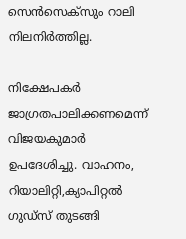സെന്‍സെക്‌സും റാലി നിലനിര്‍ത്തില്ല.

നിക്ഷേപകര്‍ ജാഗ്രതപാലിക്കണമെന്ന് വിജയകുമാര്‍ ഉപദേശിച്ചു. വാഹനം, റിയാലിറ്റി,ക്യാപിറ്റല്‍ ഗുഡ്‌സ് തുടങ്ങി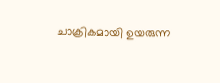ചാക്രികമായി ഉയരുന്ന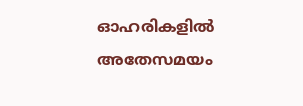ഓഹരികളില്‍ അതേസമയം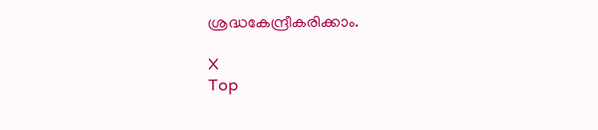ശ്രദ്ധകേന്ദ്രീകരിക്കാം.

X
Top